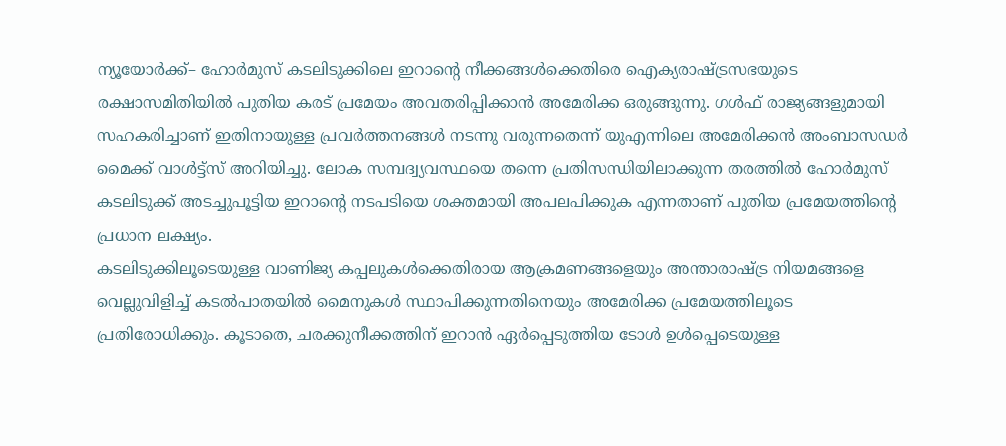ന്യൂയോർക്ക്– ഹോർമുസ് കടലിടുക്കിലെ ഇറാൻ്റെ നീക്കങ്ങൾക്കെതിരെ ഐക്യരാഷ്ട്രസഭയുടെ രക്ഷാസമിതിയിൽ പുതിയ കരട് പ്രമേയം അവതരിപ്പിക്കാൻ അമേരിക്ക ഒരുങ്ങുന്നു. ഗൾഫ് രാജ്യങ്ങളുമായി സഹകരിച്ചാണ് ഇതിനായുള്ള പ്രവർത്തനങ്ങൾ നടന്നു വരുന്നതെന്ന് യുഎന്നിലെ അമേരിക്കൻ അംബാസഡർ മൈക്ക് വാൾട്ട്സ് അറിയിച്ചു. ലോക സമ്പദ്വ്യവസ്ഥയെ തന്നെ പ്രതിസന്ധിയിലാക്കുന്ന തരത്തിൽ ഹോർമുസ് കടലിടുക്ക് അടച്ചുപൂട്ടിയ ഇറാൻ്റെ നടപടിയെ ശക്തമായി അപലപിക്കുക എന്നതാണ് പുതിയ പ്രമേയത്തിൻ്റെ പ്രധാന ലക്ഷ്യം.
കടലിടുക്കിലൂടെയുള്ള വാണിജ്യ കപ്പലുകൾക്കെതിരായ ആക്രമണങ്ങളെയും അന്താരാഷ്ട്ര നിയമങ്ങളെ വെല്ലുവിളിച്ച് കടൽപാതയിൽ മൈനുകൾ സ്ഥാപിക്കുന്നതിനെയും അമേരിക്ക പ്രമേയത്തിലൂടെ പ്രതിരോധിക്കും. കൂടാതെ, ചരക്കുനീക്കത്തിന് ഇറാൻ ഏർപ്പെടുത്തിയ ടോൾ ഉൾപ്പെടെയുള്ള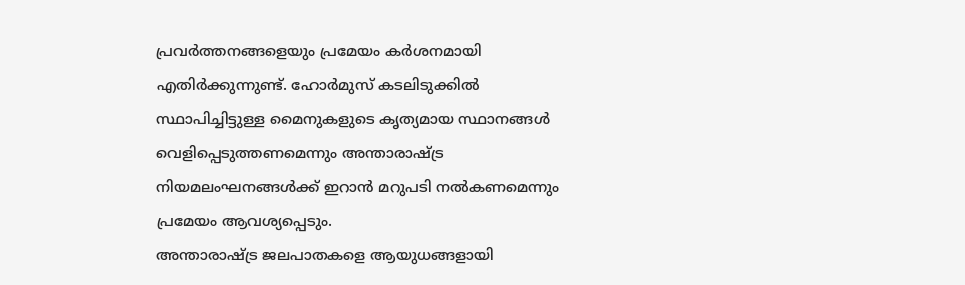പ്രവർത്തനങ്ങളെയും പ്രമേയം കർശനമായി എതിർക്കുന്നുണ്ട്. ഹോർമുസ് കടലിടുക്കിൽ സ്ഥാപിച്ചിട്ടുള്ള മൈനുകളുടെ കൃത്യമായ സ്ഥാനങ്ങൾ വെളിപ്പെടുത്തണമെന്നും അന്താരാഷ്ട്ര നിയമലംഘനങ്ങൾക്ക് ഇറാൻ മറുപടി നൽകണമെന്നും പ്രമേയം ആവശ്യപ്പെടും.
അന്താരാഷ്ട്ര ജലപാതകളെ ആയുധങ്ങളായി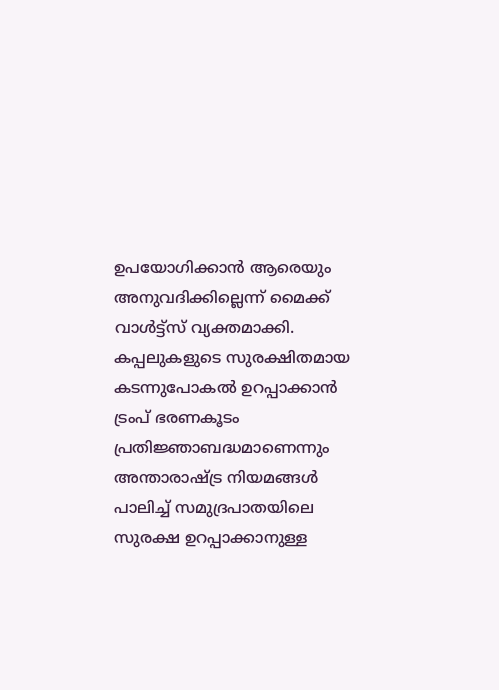ഉപയോഗിക്കാൻ ആരെയും അനുവദിക്കില്ലെന്ന് മൈക്ക് വാൾട്ട്സ് വ്യക്തമാക്കി. കപ്പലുകളുടെ സുരക്ഷിതമായ കടന്നുപോകൽ ഉറപ്പാക്കാൻ ട്രംപ് ഭരണകൂടം പ്രതിജ്ഞാബദ്ധമാണെന്നും അന്താരാഷ്ട്ര നിയമങ്ങൾ പാലിച്ച് സമുദ്രപാതയിലെ സുരക്ഷ ഉറപ്പാക്കാനുള്ള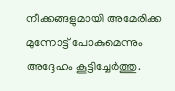നീക്കങ്ങളുമായി അമേരിക്ക മുന്നോട്ട് പോകുമെന്നും അദ്ദേഹം കൂട്ടിച്ചേർത്തു.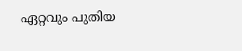ഏറ്റവും പുതിയ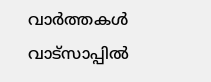വാർത്തകൾ വാട്സാപ്പിൽ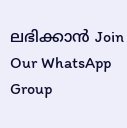ലഭിക്കാൻ Join Our WhatsApp Group